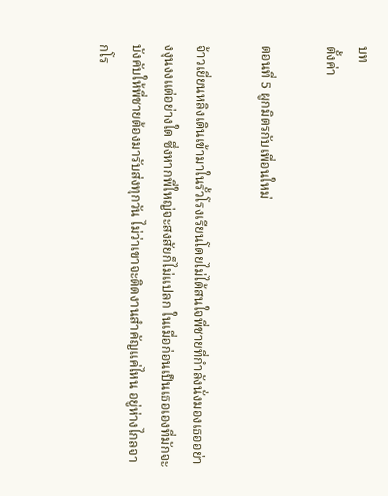บท
ตั้งค่า

ตอนที่ 5 ผูกมิตรกับเพื่อนใหม่

จ้าวเยี่ยนหลิงเดินเข้ามาในรั้วโรงเรียนโดยไม่ได้สนใจพี่ชายที่กำลังนั่งมองเธออย่างงุนงงแต่อย่างใด ซึ่งหากพี่ใหญ่จะสงสัยก็ไม่แปลก ในเมื่อก่อนเป็นเธอเองที่มักจะบังคับให้พี่ชายต้องมารับส่งทุกวัน ไม่ว่าเขาจะติดงานสำคัญแค่ไหน อยู่ห่างไกลจากโร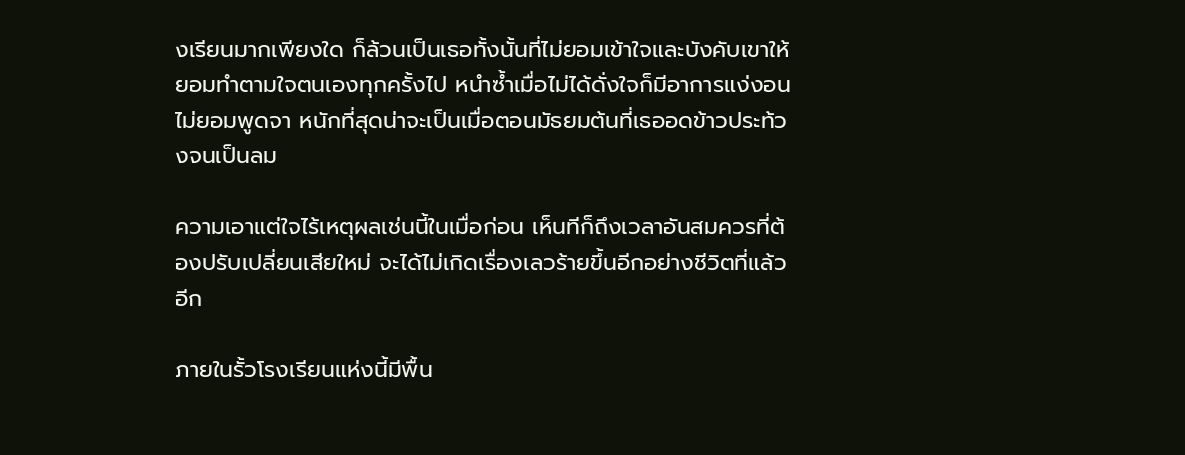งเรียนมากเพียงใด ก็ล้วนเป็นเธอทั้งนั้นที่ไม่ยอมเข้าใจและบังคับเขาให้ยอมทำตามใจตนเองทุกครั้งไป หนำซ้ำเมื่อไม่ได้ดั่งใจก็มีอาการแง่งอนไม่ยอมพูดจา หนักที่สุดน่าจะเป็นเมื่อตอนมัธยมต้นที่เธออดข้าวประท้วงจนเป็นลม

ความเอาแต่ใจไร้เหตุผลเช่นนี้ในเมื่อก่อน เห็นทีก็ถึงเวลาอันสมควรที่ต้องปรับเปลี่ยนเสียใหม่ จะได้ไม่เกิดเรื่องเลวร้ายขึ้นอีกอย่างชีวิตที่แล้วอีก

ภายในรั้วโรงเรียนแห่งนี้มีพื้น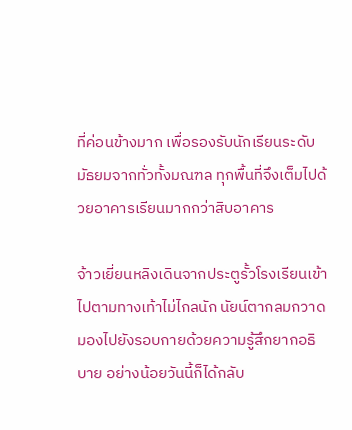ที่ค่อนข้างมาก เพื่อรองรับนักเรียนระดับมัธยมจากทั่วทั้งมณฑล ทุกพื้นที่จึงเต็มไปด้วยอาคารเรียนมากกว่าสิบอาคาร

จ้าวเยี่ยนหลิงเดินจากประตูรั้วโรงเรียนเข้าไปตามทางเท้าไม่ไกลนัก นัยน์ตากลมกวาดมองไปยังรอบกายด้วยความรู้สึกยากอธิบาย อย่างน้อยวันนี้ก็ได้กลับ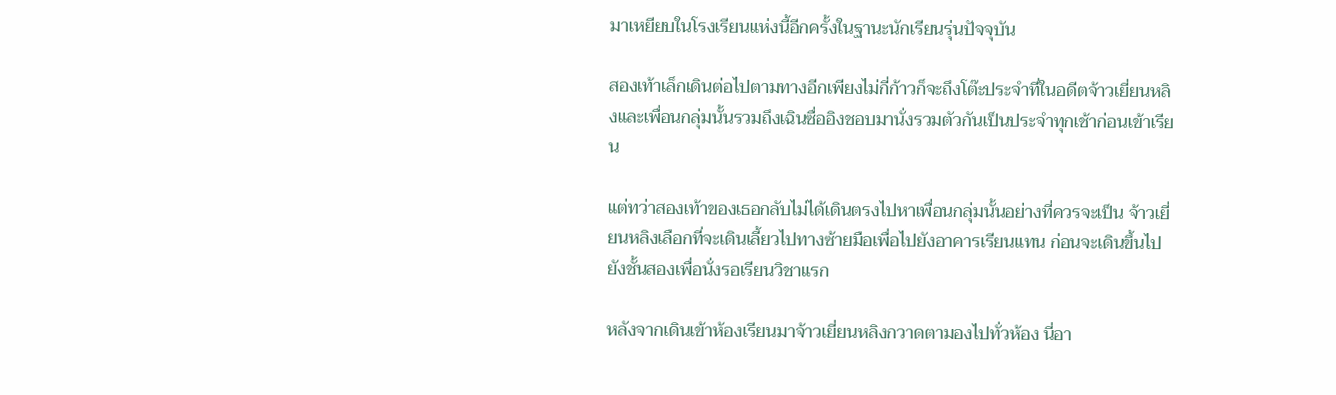มาเหยียบในโรงเรียนแห่งนี้อีกครั้งในฐานะนักเรียนรุ่นปัจจุบัน

สองเท้าเล็กเดินต่อไปตามทางอีกเพียงไม่กี่ก้าวก็จะถึงโต๊ะประจำที่ในอดีตจ้าวเยี่ยนหลิงและเพื่อนกลุ่มนั้นรวมถึงเฉินซื่ออิงชอบมานั่งรวมตัวกันเป็นประจำทุกเช้าก่อนเข้าเรียน

แต่ทว่าสองเท้าของเธอกลับไม่ได้เดินตรงไปหาเพื่อนกลุ่มนั้นอย่างที่ควรจะเป็น จ้าวเยี่ยนหลิงเลือกที่จะเดินเลี้ยวไปทางซ้ายมือเพื่อไปยังอาคารเรียนแทน ก่อนจะเดินขึ้นไปยังชั้นสองเพื่อนั่งรอเรียนวิชาแรก

หลังจากเดินเข้าห้องเรียนมาจ้าวเยี่ยนหลิงกวาดตามองไปทั่วห้อง นี่อา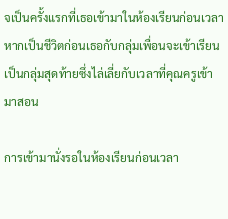จเป็นครั้งแรกที่เธอเข้ามาในห้องเรียนก่อนเวลา หากเป็นชีวิตก่อนเธอกับกลุ่มเพื่อนจะเข้าเรียนเป็นกลุ่มสุดท้ายซึ่งไล่เลี่ยกับเวลาที่คุณครูเข้ามาสอน

การเข้ามานั่งรอในห้องเรียนก่อนเวลา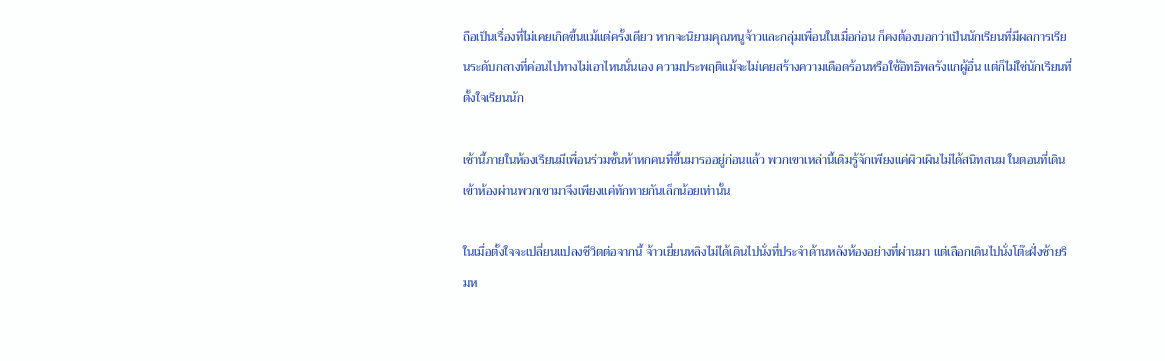ถือเป็นเรื่องที่ไม่เคยเกิดขึ้นแม้แต่ครั้งเดียว หากจะนิยามคุณหนูจ้าวและกลุ่มเพื่อนในเมื่อก่อน ก็คงต้องบอกว่าเป็นนักเรียนที่มีผลการเรียนระดับกลางที่ค่อนไปทางไม่เอาไหนนั่นเอง ความประพฤติแม้จะไม่เคยสร้างความเดือดร้อนหรือใช้อิทธิพลรังแกผู้อื่น แต่ก็ไม่ใช่นักเรียนที่ตั้งใจเรียนนัก

เช้านี้ภายในห้องเรียนมีเพื่อนร่วมชั้นห้าหกคนที่ขึ้นมารออยู่ก่อนแล้ว พวกเขาเหล่านี้เดิมรู้จักเพียงแค่ผิวเผินไม่ได้สนิทสนม ในตอนที่เดินเข้าห้องผ่านพวกเขามาจึงเพียงแค่ทักทายกันเล็กน้อยเท่านั้น

ในเมื่อตั้งใจจะเปลี่ยนแปลงชีวิตต่อจากนี้ จ้าวเยี่ยนหลิงไม่ได้เดินไปนั่งที่ประจำด้านหลังห้องอย่างที่ผ่านมา แต่เลือกเดินไปนั่งโต๊ะฝั่งซ้ายริมห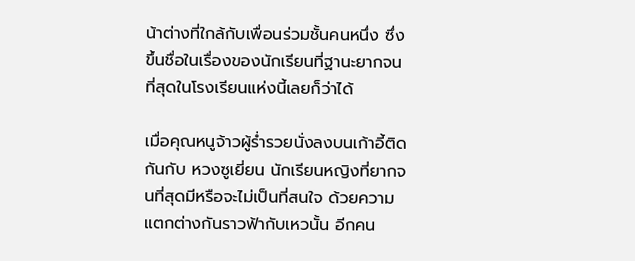น้าต่างที่ใกล้กับเพื่อนร่วมชั้นคนหนึ่ง ซึ่งขึ้นชื่อในเรื่องของนักเรียนที่ฐานะยากจนที่สุดในโรงเรียนแห่งนี้เลยก็ว่าได้

เมื่อคุณหนูจ้าวผู้ร่ำรวยนั่งลงบนเก้าอี้ติดกันกับ หวงซูเยี่ยน นักเรียนหญิงที่ยากจนที่สุดมีหรือจะไม่เป็นที่สนใจ ด้วยความแตกต่างกันราวฟ้ากับเหวนั้น อีกคน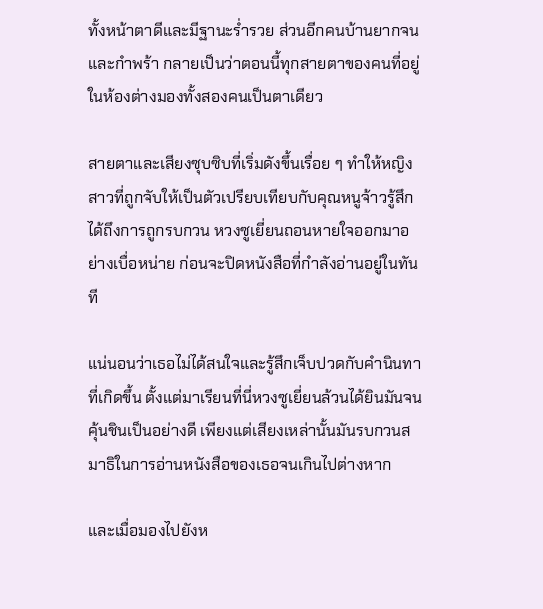ทั้งหน้าตาดีและมีฐานะร่ำรวย ส่วนอีกคนบ้านยากจนและกำพร้า กลายเป็นว่าตอนนี้ทุกสายตาของคนที่อยู่ในห้องต่างมองทั้งสองคนเป็นตาเดียว

สายตาและเสียงซุบซิบที่เริ่มดังขึ้นเรื่อย ๆ ทำให้หญิงสาวที่ถูกจับให้เป็นตัวเปรียบเทียบกับคุณหนูจ้าวรู้สึกได้ถึงการถูกรบกวน หวงซูเยี่ยนถอนหายใจออกมาอย่างเบื่อหน่าย ก่อนจะปิดหนังสือที่กำลังอ่านอยู่ในทันที

แน่นอนว่าเธอไม่ได้สนใจและรู้สึกเจ็บปวดกับคำนินทาที่เกิดขึ้น ตั้งแต่มาเรียนที่นี่หวงซูเยี่ยนล้วนได้ยินมันจนคุ้นชินเป็นอย่างดี เพียงแต่เสียงเหล่านั้นมันรบกวนสมาธิในการอ่านหนังสือของเธอจนเกินไปต่างหาก

และเมื่อมองไปยังห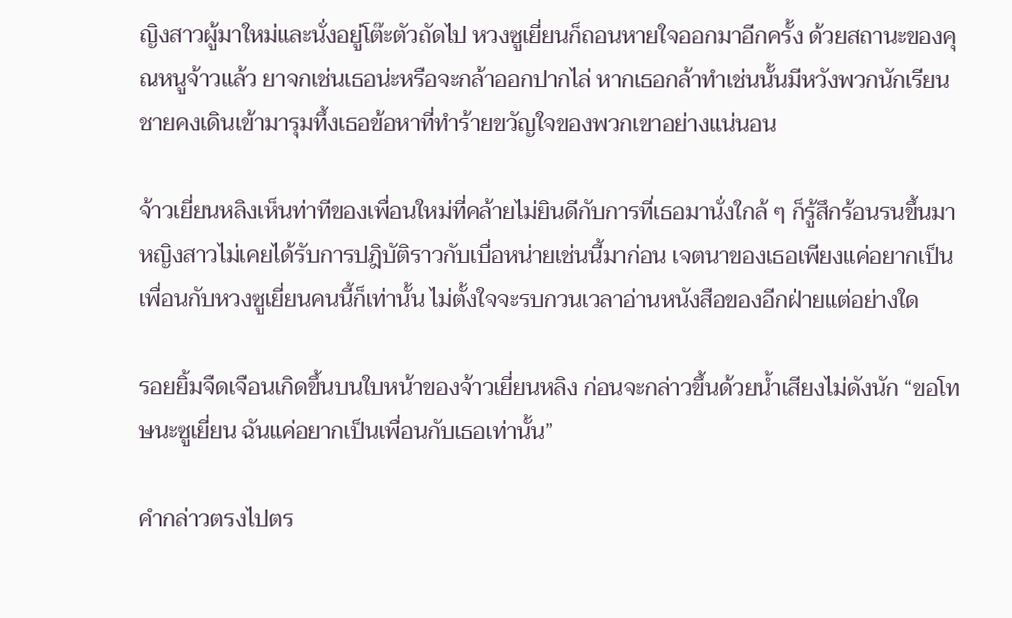ญิงสาวผู้มาใหม่และนั่งอยู่โต๊ะตัวถัดไป หวงซูเยี่ยนก็ถอนหายใจออกมาอีกครั้ง ด้วยสถานะของคุณหนูจ้าวแล้ว ยาจกเช่นเธอน่ะหรือจะกล้าออกปากไล่ หากเธอกล้าทำเช่นนั้นมีหวังพวกนักเรียนชายคงเดินเข้ามารุมทึ้งเธอข้อหาที่ทำร้ายขวัญใจของพวกเขาอย่างแน่นอน

จ้าวเยี่ยนหลิงเห็นท่าทีของเพื่อนใหม่ที่คล้ายไม่ยินดีกับการที่เธอมานั่งใกล้ ๆ ก็รู้สึกร้อนรนขึ้นมา หญิงสาวไม่เคยได้รับการปฎิบัติราวกับเบื่อหน่ายเช่นนี้มาก่อน เจตนาของเธอเพียงแค่อยากเป็นเพื่อนกับหวงซูเยี่ยนคนนี้ก็เท่านั้น ไม่ตั้งใจจะรบกวนเวลาอ่านหนังสือของอีกฝ่ายแต่อย่างใด

รอยยิ้มจืดเจือนเกิดขึ้นบนใบหน้าของจ้าวเยี่ยนหลิง ก่อนจะกล่าวขึ้นด้วยน้ำเสียงไม่ดังนัก “ขอโทษนะซูเยี่ยน ฉันแค่อยากเป็นเพื่อนกับเธอเท่านั้น”

คำกล่าวตรงไปตร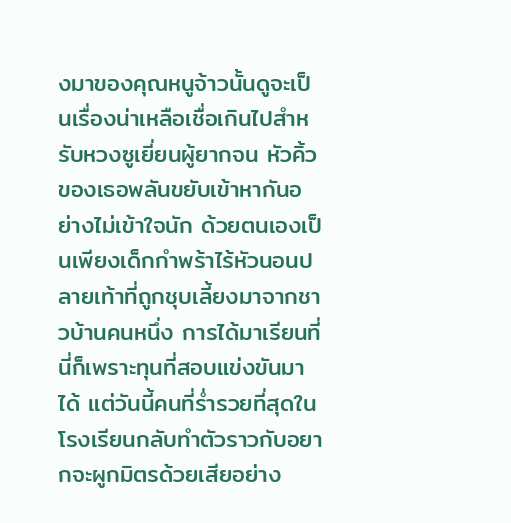งมาของคุณหนูจ้าวนั้นดูจะเป็นเรื่องน่าเหลือเชื่อเกินไปสำหรับหวงซูเยี่ยนผู้ยากจน หัวคิ้วของเธอพลันขยับเข้าหากันอย่างไม่เข้าใจนัก ด้วยตนเองเป็นเพียงเด็กกำพร้าไร้หัวนอนปลายเท้าที่ถูกชุบเลี้ยงมาจากชาวบ้านคนหนึ่ง การได้มาเรียนที่นี่ก็เพราะทุนที่สอบแข่งขันมาได้ แต่วันนี้คนที่ร่ำรวยที่สุดในโรงเรียนกลับทำตัวราวกับอยากจะผูกมิตรด้วยเสียอย่าง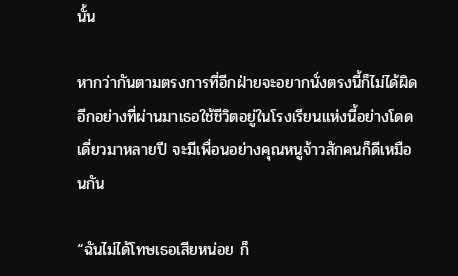นั้น

หากว่ากันตามตรงการที่อีกฝ่ายจะอยากนั่งตรงนี้ก็ไม่ได้ผิด อีกอย่างที่ผ่านมาเธอใช้ชีวิตอยู่ในโรงเรียนแห่งนี้อย่างโดดเดี่ยวมาหลายปี จะมีเพื่อนอย่างคุณหนูจ้าวสักคนก็ดีเหมือนกัน

“ฉันไม่ได้โทษเธอเสียหน่อย ก็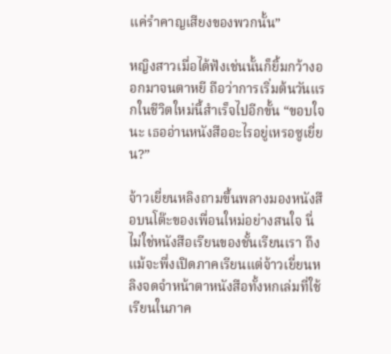แค่รำคาญเสียงของพวกนั้น”

หญิงสาวเมื่อได้ฟังเช่นนั้นก็ยิ้มกว้างออกมาจนตาหยี ถือว่าการเริ่มต้นวันแรกในชีวิตใหม่นี้สำเร็จไปอีกขั้น “ขอบใจนะ เธออ่านหนังสืออะไรอยู่เหรอซูเยี่ยน?”

จ้าวเยี่ยนหลิงถามขึ้นพลางมองหนังสือบนโต๊ะของเพื่อนใหม่อย่างสนใจ นี่ไม่ใช่หนังสือเรียนของชั้นเรียนเรา ถึงแม้จะพึ่งเปิดภาคเรียนแต่จ้าวเยี่ยนหลิงจดจำหน้าตาหนังสือทั้งหกเล่มที่ใช้เรียนในภาค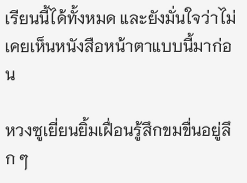เรียนนี้ได้ทั้งหมด และยังมั่นใจว่าไม่เคยเห็นหนังสือหน้าตาแบบนี้มาก่อน

หวงซูเยี่ยนยิ้มเฝื่อนรู้สึกขมขื่นอยู่ลึก ๆ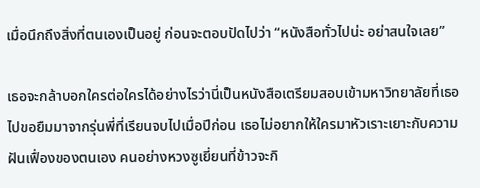เมื่อนึกถึงสิ่งที่ตนเองเป็นอยู่ ก่อนจะตอบปัดไปว่า “หนังสือทั่วไปน่ะ อย่าสนใจเลย”

เธอจะกล้าบอกใครต่อใครได้อย่างไรว่านี่เป็นหนังสือเตรียมสอบเข้ามหาวิทยาลัยที่เธอไปขอยืมมาจากรุ่นพี่ที่เรียนจบไปเมื่อปีก่อน เธอไม่อยากให้ใครมาหัวเราะเยาะกับความฝันเฟื่องของตนเอง คนอย่างหวงซูเยี่ยนที่ข้าวจะกิ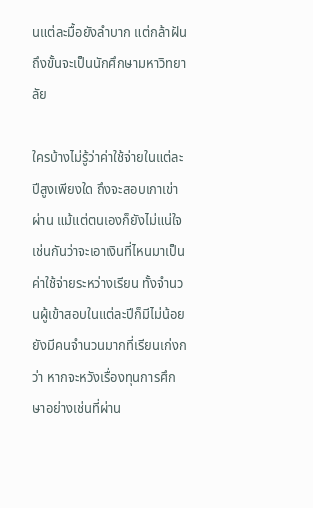นแต่ละมื้อยังลำบาก แต่กล้าฝันถึงขั้นจะเป็นนักศึกษามหาวิทยาลัย

ใครบ้างไม่รู้ว่าค่าใช้จ่ายในแต่ละปีสูงเพียงใด ถึงจะสอบเกาเข่าผ่าน แม้แต่ตนเองก็ยังไม่แน่ใจเช่นกันว่าจะเอาเงินที่ไหนมาเป็นค่าใช้จ่ายระหว่างเรียน ทั้งจำนวนผู้เข้าสอบในแต่ละปีก็มีไม่น้อย ยังมีคนจำนวนมากที่เรียนเก่งกว่า หากจะหวังเรื่องทุนการศึกษาอย่างเช่นที่ผ่าน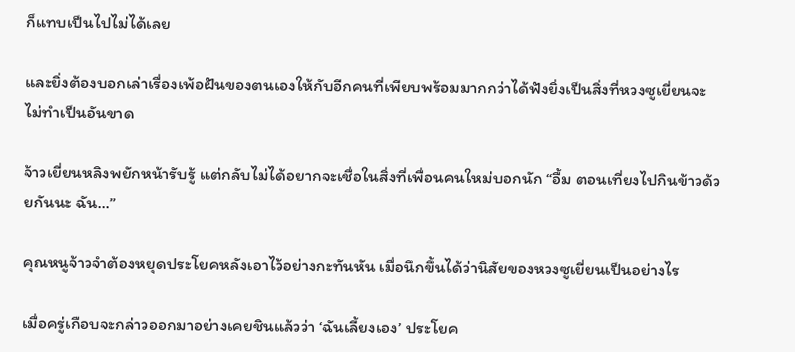ก็แทบเป็นไปไม่ได้เลย

และยิ่งต้องบอกเล่าเรื่องเพ้อฝันของตนเองให้กับอีกคนที่เพียบพร้อมมากกว่าได้ฟังยิ่งเป็นสิ่งที่หวงซูเยี่ยนจะไม่ทำเป็นอันขาด

จ้าวเยี่ยนหลิงพยักหน้ารับรู้ แต่กลับไม่ได้อยากจะเชื่อในสิ่งที่เพื่อนคนใหม่บอกนัก “อื้ม ตอนเที่ยงไปกินข้าวด้วยกันนะ ฉัน…”

คุณหนูจ้าวจำต้องหยุดประโยคหลังเอาไว้อย่างกะทันหัน เมื่อนึกขึ้นได้ว่านิสัยของหวงซูเยี่ยนเป็นอย่างไร

เมื่อครู่เกือบจะกล่าวออกมาอย่างเคยชินแล้วว่า ‘ฉันเลี้ยงเอง’ ประโยค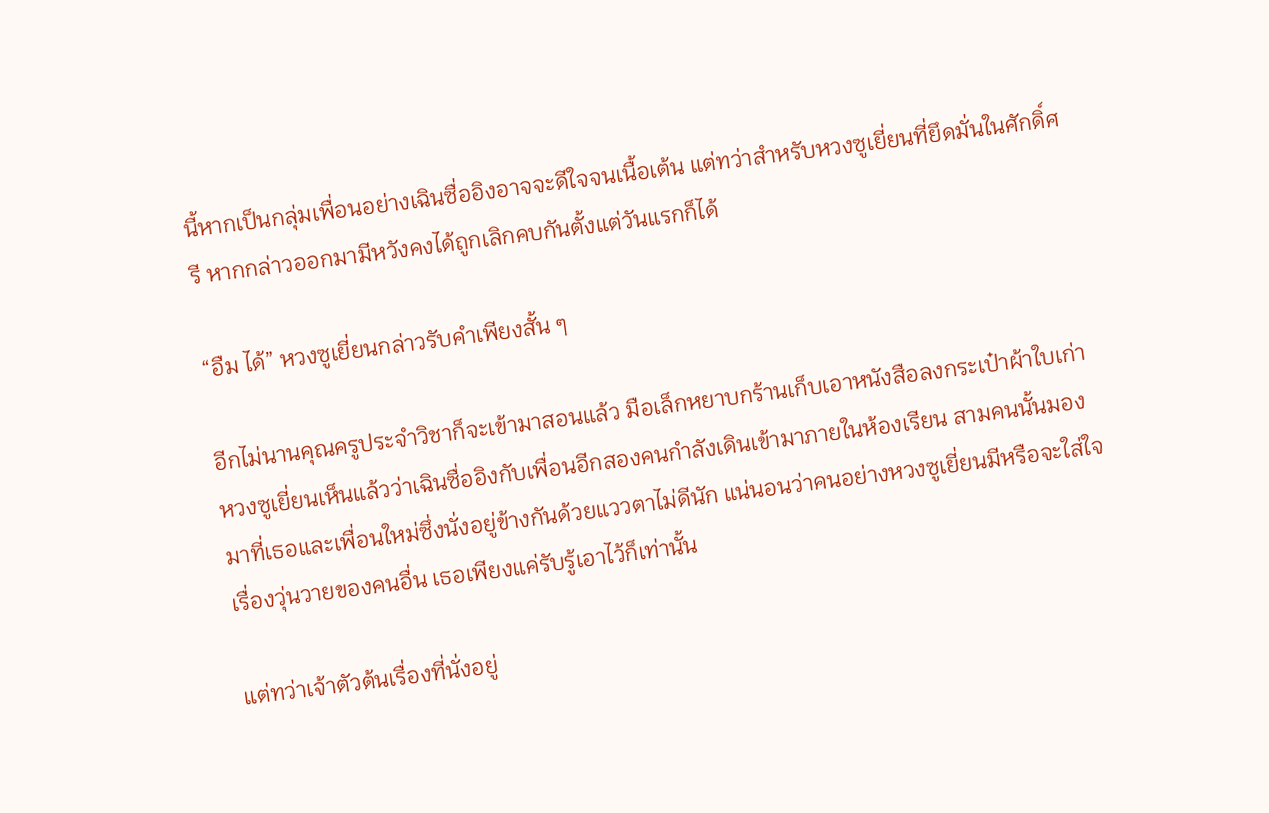นี้หากเป็นกลุ่มเพื่อนอย่างเฉินซื่ออิงอาจจะดีใจจนเนื้อเต้น แต่ทว่าสำหรับหวงซูเยี่ยนที่ยึดมั่นในศักดิ์ศรี หากกล่าวออกมามีหวังคงได้ถูกเลิกคบกันตั้งแต่วันแรกก็ได้

“อืม ได้” หวงซูเยี่ยนกล่าวรับคำเพียงสั้น ๆ

อีกไม่นานคุณครูประจำวิชาก็จะเข้ามาสอนแล้ว มือเล็กหยาบกร้านเก็บเอาหนังสือลงกระเป๋าผ้าใบเก่า หวงซูเยี่ยนเห็นแล้วว่าเฉินซื่ออิงกับเพื่อนอีกสองคนกำลังเดินเข้ามาภายในห้องเรียน สามคนนั้นมองมาที่เธอและเพื่อนใหม่ซึ่งนั่งอยู่ข้างกันด้วยแววตาไม่ดีนัก แน่นอนว่าคนอย่างหวงซูเยี่ยนมีหรือจะใส่ใจเรื่องวุ่นวายของคนอื่น เธอเพียงแค่รับรู้เอาไว้ก็เท่านั้น

แต่ทว่าเจ้าตัวต้นเรื่องที่นั่งอยู่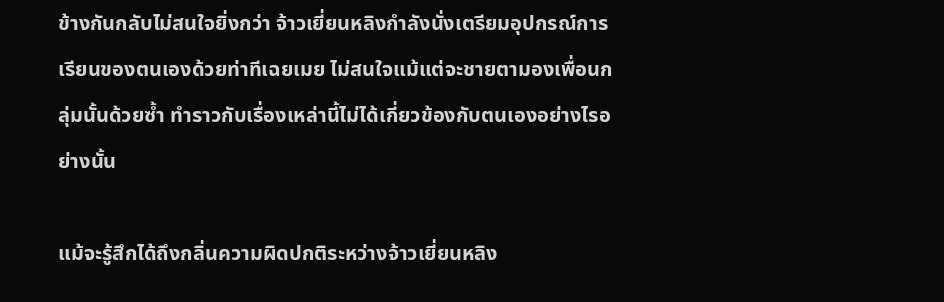ข้างกันกลับไม่สนใจยิ่งกว่า จ้าวเยี่ยนหลิงกำลังนั่งเตรียมอุปกรณ์การเรียนของตนเองด้วยท่าทีเฉยเมย ไม่สนใจแม้แต่จะชายตามองเพื่อนกลุ่มนั้นด้วยซ้ำ ทำราวกับเรื่องเหล่านี้ไม่ได้เกี่ยวข้องกับตนเองอย่างไรอย่างนั้น

แม้จะรู้สึกได้ถึงกลิ่นความผิดปกติระหว่างจ้าวเยี่ยนหลิง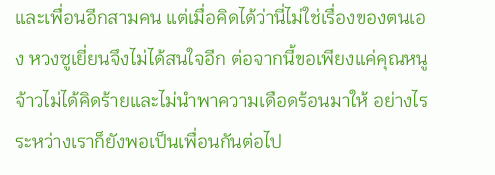และเพื่อนอีกสามคน แต่เมื่อคิดได้ว่านี่ไม่ใช่เรื่องของตนเอง หวงซูเยี่ยนจึงไม่ได้สนใจอีก ต่อจากนี้ขอเพียงแค่คุณหนูจ้าวไม่ได้คิดร้ายและไม่นำพาความเดือดร้อนมาให้ อย่างไรระหว่างเราก็ยังพอเป็นเพื่อนกันต่อไป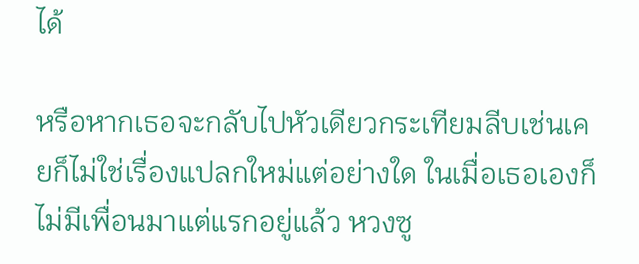ได้

หรือหากเธอจะกลับไปหัวเดียวกระเทียมลีบเช่นเคยก็ไม่ใช่เรื่องแปลกใหม่แต่อย่างใด ในเมื่อเธอเองก็ไม่มีเพื่อนมาแต่แรกอยู่แล้ว หวงซู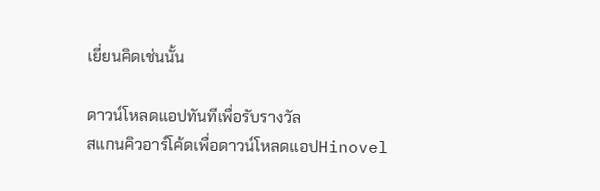เยี่ยนคิดเช่นนั้น

ดาวน์โหลดแอปทันทีเพื่อรับรางวัล
สแกนคิวอาร์โค้ดเพื่อดาวน์โหลดแอปHinovel